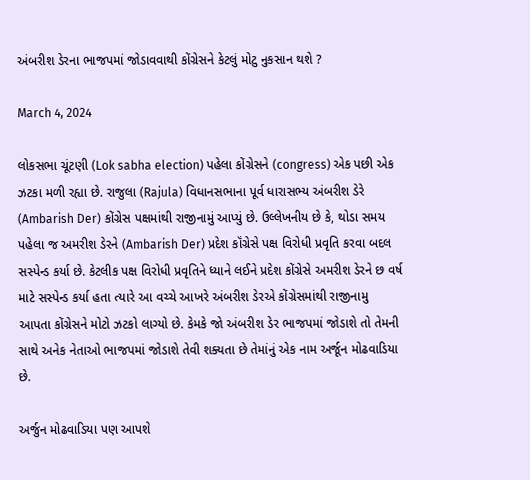અંબરીશ ડેરના ભાજપમાં જોડાવવાથી કોંગ્રેસને કેટલું મોટુ નુકસાન થશે ?

March 4, 2024

લોકસભા ચૂંટણી (Lok sabha election) પહેલા કોંગ્રેસને (congress) એક પછી એક ઝટકા મળી રહ્યા છે. રાજુલા (Rajula) વિધાનસભાના પૂર્વ ધારાસભ્ય અંબરીશ ડેરે  (Ambarish Der) કોંગ્રેસ પક્ષમાંથી રાજીનામું આપ્યું છે. ઉલ્લેખનીય છે કે, થોડા સમય પહેલા જ અમરીશ ડેરને (Ambarish Der) પ્રદેશ કૉંગ્રેસે પક્ષ વિરોધી પ્રવૃતિ કરવા બદલ સસ્પેન્ડ કર્યા છે. કેટલીક પક્ષ વિરોધી પ્રવૃતિને ધ્યાને લઈને પ્રદેશ કોંગ્રેસે અમરીશ ડેરને છ વર્ષ માટે સસ્પેન્ડ કર્યા હતા ત્યારે આ વચ્ચે આખરે અંબરીશ ડેરએ કોંગ્રેસમાંથી રાજીનામુ આપતા કોંગ્રેસને મોટો ઝટકો લાગ્યો છે. કેમકે જો અંબરીશ ડેર ભાજપમાં જોડાશે તો તેમની સાથે અનેક નેતાઓ ભાજપમાં જોડાશે તેવી શક્યતા છે તેમાંનું એક નામ અર્જૂન મોઢવાડિયા છે.

અર્જુન મોઢવાડિયા પણ આપશે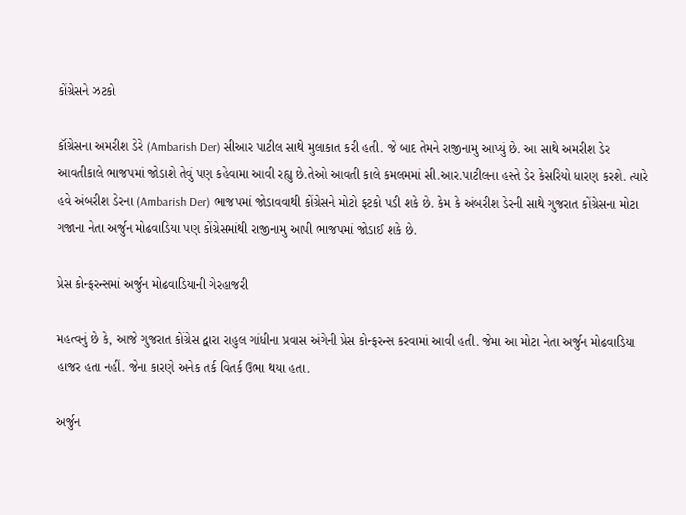કોંગ્રેસને ઝટકો

કૉંગ્રેસના અમરીશ ડેરે (Ambarish Der) સીઆર પાટીલ સાથે મુલાકાત કરી હતી. જે બાદ તેમને રાજીનામુ આપ્યું છે. આ સાથે અમરીશ ડેર આવતીકાલે ભાજપમાં જોડાશે તેવું પણ કહેવામા આવી રહ્યુ છે.તેઓ આવતી કાલે કમલમમાં સી.આર.પાટીલના હસ્તે ડેર કેસરિયો ધારણ કરશે. ત્યારે હવે અંબરીશ ડેરના (Ambarish Der) ભાજપમાં જોડાવવાથી કોંગ્રેસને મોટો ફટકો પડી શકે છે. કેમ કે અંબરીશ ડેરની સાથે ગુજરાત કોંગ્રેસના મોટા ગજાના નેતા અર્જુન મોઢવાડિયા પણ કોંગ્રેસમાંથી રાજીનામુ આપી ભાજપમાં જોડાઈ શકે છે.

પ્રેસ કોન્ફરન્સમાં અર્જુન મોઢવાડિયાની ગેરહાજરી

મહત્વનું છે કે, આજે ગુજરાત કોંગ્રેસ દ્વારા રાહુલ ગાંધીના પ્રવાસ અંગેની પ્રેસ કોન્ફરન્સ કરવામાં આવી હતી. જેમા આ મોટા નેતા અર્જુન મોઢવાડિયા હાજર હતા નહીં. જેના કારણે અનેક તર્ક વિતર્ક ઉભા થયા હતા.

અર્જુન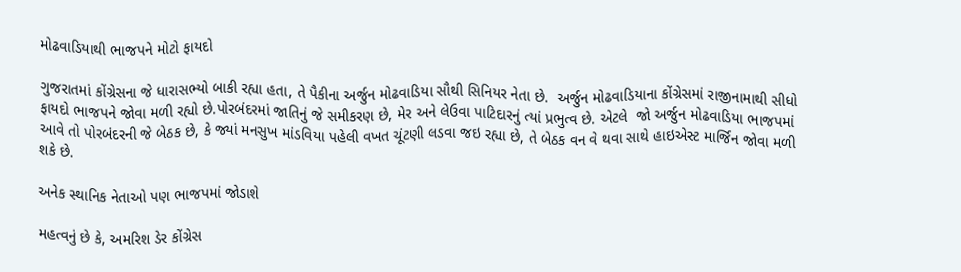મોઢવાડિયાથી ભાજપને મોટો ફાયદો

ગુજરાતમાં કોંગ્રેસના જે ધારાસભ્યો બાકી રહ્યા હતા, તે પૈકીના અર્જુન મોઢવાડિયા સૌથી સિનિયર નેતા છે.  અર્જુન મોઢવાડિયાના કોંગ્રેસમાં રાજીનામાથી સીધો ફાયદો ભાજપને જોવા મળી રહ્યો છે.પોરબંદરમાં જાતિનું જે સમીકરણ છે, મેર અને લેઉવા પાટિદારનું ત્યાં પ્રભુત્વ છે. એટલે  જો અર્જુન મોઢવાડિયા ભાજપમાં આવે તો પોરબંદરની જે બેઠક છે, કે જ્યાં મનસુખ માંડવિયા પહેલી વખત ચૂંટણી લડવા જઇ રહ્યા છે, તે બેઠક વન વે થવા સાથે હાઇએસ્ટ માર્જિન જોવા મળી શકે છે.

અનેક સ્થાનિક નેતાઓ પણ ભાજપમાં જોડાશે

મહત્વનું છે કે, અમરિશ ડેર કોંગ્રેસ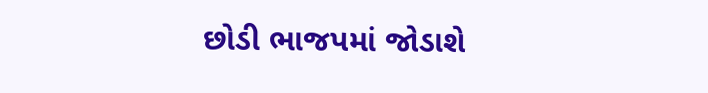છોડી ભાજપમાં જોડાશે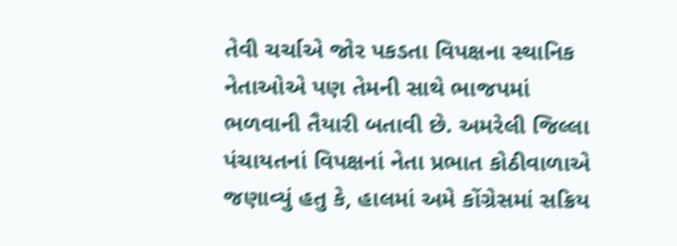તેવી ચર્ચાએ જોર પકડતા વિપક્ષના સ્થાનિક નેતાઓએ પણ તેમની સાથે ભાજપમાં ભળવાની તૈયારી બતાવી છે. અમરેલી જિલ્લા પંચાયતનાં વિપક્ષનાં નેતા પ્રભાત કોઠીવાળાએ જણાવ્યું હતુ કે, હાલમાં અમે કોંગ્રેસમાં સક્રિય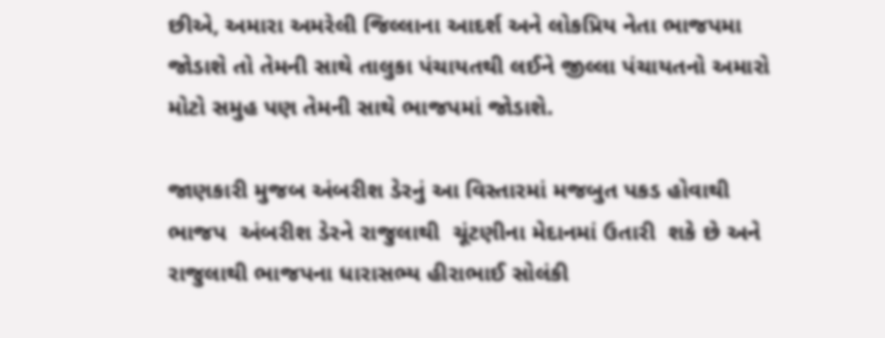છીએ, અમારા અમરેલી જિલ્લાના આદર્શ અને લોકપ્રિય નેતા ભાજપમા જોડાશે તો તેમની સાથે તાલુકા પંચાયતથી લઈને જીલ્લા પંચાયતનો અમારો મોટો સમુહ પણ તેમની સાથે ભાજપમાં જોડાશે.

જાણકારી મુજબ અંબરીશ ડેરનું આ વિસ્તારમાં મજબુત પકડ હોવાથી  ભાજપ  અંબરીશ ડેરને રાજુલાથી  ચૂંટણીના મેદાનમાં ઉતારી  શકે છે અને રાજુલાથી ભાજપના ધારાસભ્ય હીરાભાઈ સોલંકી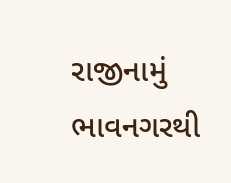રાજીનામું ભાવનગરથી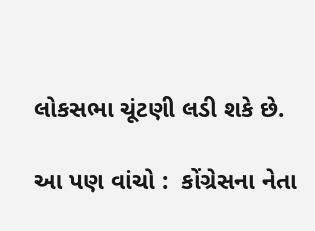લોકસભા ચૂંટણી લડી શકે છે.

આ પણ વાંચો :  કોંગ્રેસના નેતા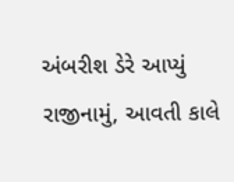અંબરીશ ડેરે આપ્યું રાજીનામું, આવતી કાલે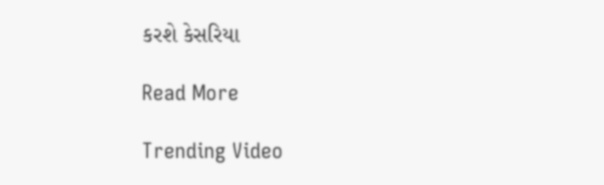કરશે કેસરિયા

Read More

Trending Video